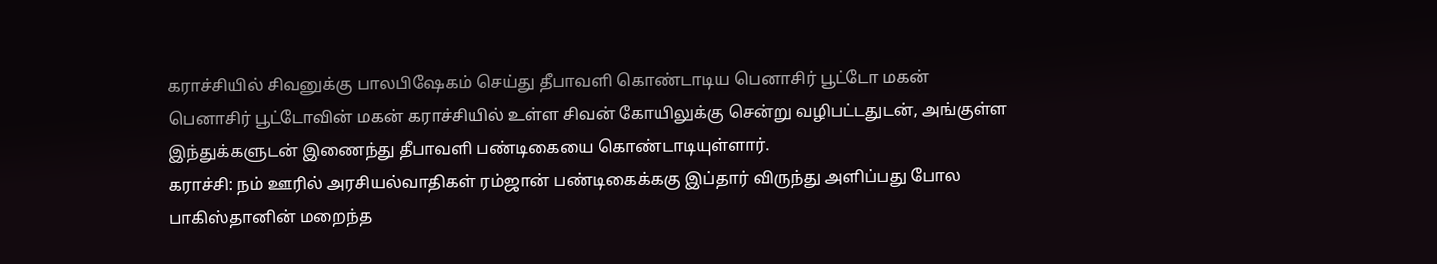கராச்சியில் சிவனுக்கு பாலபிஷேகம் செய்து தீபாவளி கொண்டாடிய பெனாசிர் பூட்டோ மகன்
பெனாசிர் பூட்டோவின் மகன் கராச்சியில் உள்ள சிவன் கோயிலுக்கு சென்று வழிபட்டதுடன், அங்குள்ள இந்துக்களுடன் இணைந்து தீபாவளி பண்டிகையை கொண்டாடியுள்ளார்.
கராச்சி: நம் ஊரில் அரசியல்வாதிகள் ரம்ஜான் பண்டிகைக்ககு இப்தார் விருந்து அளிப்பது போல பாகிஸ்தானின் மறைந்த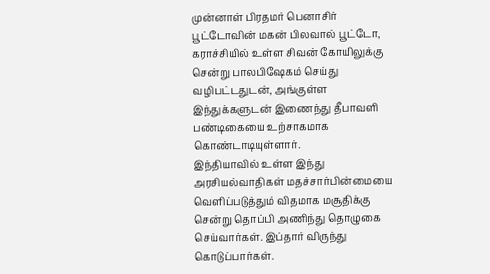முன்னாள் பிரதமர் பெனாசிர் பூட்டோவின் மகன் பிலவால் பூட்டோ, கராச்சியில் உள்ள சிவன் கோயிலுக்கு சென்று பாலபிஷேகம் செய்து வழிபட்டதுடன், அங்குள்ள இந்துக்களுடன் இணைந்து தீபாவளி பண்டிகையை உற்சாகமாக கொண்டாடியுள்ளார்.
இந்தியாவில் உள்ள இந்து அரசியல்வாதிகள் மதச்சார்பின்மையை வெளிப்படுத்தும் விதமாக மசூதிக்கு சென்று தொப்பி அணிந்து தொழுகை செய்வார்கள். இப்தார் விருந்து கொடுப்பார்கள்.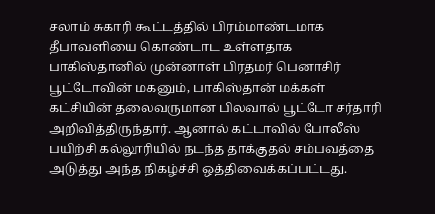சலாம் சுகாரி கூட்டத்தில் பிரம்மாண்டமாக தீபாவளியை கொண்டாட உள்ளதாக பாகிஸ்தானில் முன்னாள் பிரதமர் பெனாசிர் பூட்டோவின் மகனும், பாகிஸ்தான் மக்கள் கட்சியின் தலைவருமான பிலவால் பூட்டோ சர்தாரி அறிவித்திருந்தார். ஆனால் கட்டாவில் போலீஸ் பயிற்சி கல்லூரியில் நடந்த தாக்குதல் சம்பவத்தை அடுத்து அந்த நிகழ்ச்சி ஒத்திவைக்கப்பட்டது.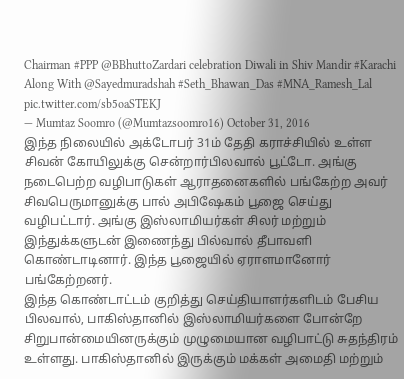Chairman #PPP @BBhuttoZardari celebration Diwali in Shiv Mandir #Karachi Along With @Sayedmuradshah #Seth_Bhawan_Das #MNA_Ramesh_Lal pic.twitter.com/sb5oaSTEKJ
— Mumtaz Soomro (@Mumtazsoomro16) October 31, 2016
இந்த நிலையில் அக்டோபர் 31ம் தேதி கராச்சியில் உள்ள சிவன் கோயிலுக்கு சென்றார்பிலவால் பூட்டோ. அங்கு நடைபெற்ற வழிபாடுகள் ஆராதனைகளில் பங்கேற்ற அவர் சிவபெருமானுக்கு பால் அபிஷேகம் பூஜை செய்து வழிபட்டார். அங்கு இஸ்லாமியர்கள் சிலர் மற்றும் இந்துக்களுடன் இணைந்து பில்வால் தீபாவளி கொண்டாடினார். இந்த பூஜையில் ஏராளமானோர் பங்கேற்றனர்.
இந்த கொண்டாட்டம் குறித்து செய்தியாளர்களிடம் பேசிய பிலவால், பாகிஸ்தானில் இஸ்லாமியர்களை போன்றே சிறுபான்மையினருக்கும் முழுமையான வழிபாட்டு சுதந்திரம் உள்ளது. பாகிஸ்தானில் இருக்கும் மக்கள் அமைதி மற்றும்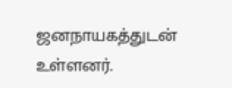ஜனநாயகத்துடன் உள்ளனர்.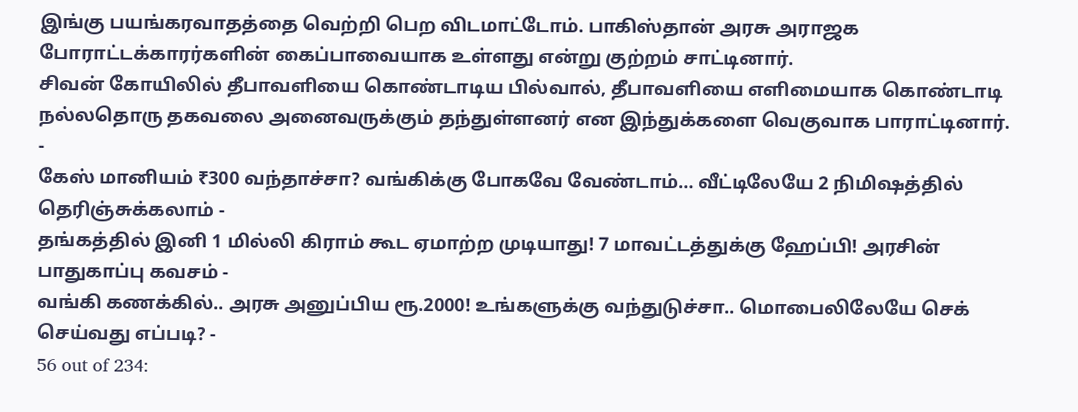இங்கு பயங்கரவாதத்தை வெற்றி பெற விடமாட்டோம். பாகிஸ்தான் அரசு அராஜக போராட்டக்காரர்களின் கைப்பாவையாக உள்ளது என்று குற்றம் சாட்டினார்.
சிவன் கோயிலில் தீபாவளியை கொண்டாடிய பில்வால், தீபாவளியை எளிமையாக கொண்டாடி நல்லதொரு தகவலை அனைவருக்கும் தந்துள்ளனர் என இந்துக்களை வெகுவாக பாராட்டினார்.
-
கேஸ் மானியம் ₹300 வந்தாச்சா? வங்கிக்கு போகவே வேண்டாம்… வீட்டிலேயே 2 நிமிஷத்தில் தெரிஞ்சுக்கலாம் -
தங்கத்தில் இனி 1 மில்லி கிராம் கூட ஏமாற்ற முடியாது! 7 மாவட்டத்துக்கு ஹேப்பி! அரசின் பாதுகாப்பு கவசம் -
வங்கி கணக்கில்.. அரசு அனுப்பிய ரூ.2000! உங்களுக்கு வந்துடுச்சா.. மொபைலிலேயே செக் செய்வது எப்படி? -
56 out of 234: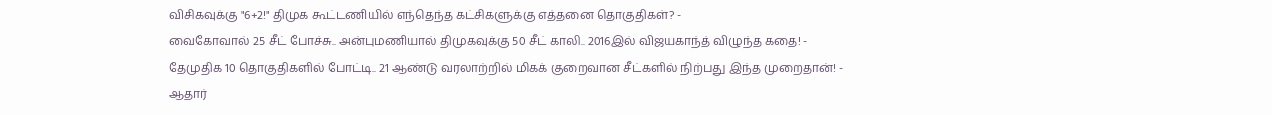விசிகவுக்கு "6+2!" திமுக கூட்டணியில் எந்தெந்த கட்சிகளுக்கு எத்தனை தொகுதிகள்? -
வைகோவால் 25 சீட் போச்சு.. அன்புமணியால் திமுகவுக்கு 50 சீட் காலி.. 2016இல் விஜயகாந்த் விழுந்த கதை! -
தேமுதிக 10 தொகுதிகளில் போட்டி.. 21 ஆண்டு வரலாற்றில் மிகக் குறைவான சீட்களில் நிற்பது இந்த முறைதான்! -
ஆதார்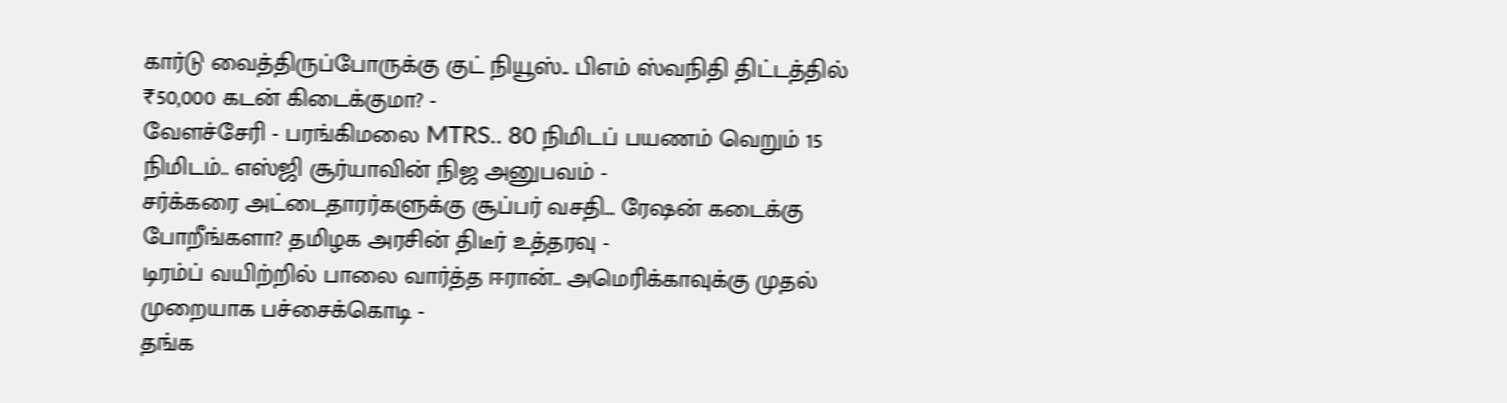கார்டு வைத்திருப்போருக்கு குட் நியூஸ்.. பிஎம் ஸ்வநிதி திட்டத்தில் ₹50,000 கடன் கிடைக்குமா? -
வேளச்சேரி - பரங்கிமலை MTRS.. 80 நிமிடப் பயணம் வெறும் 15 நிமிடம்.. எஸ்ஜி சூர்யாவின் நிஜ அனுபவம் -
சர்க்கரை அட்டைதாரர்களுக்கு சூப்பர் வசதி… ரேஷன் கடைக்கு போறீங்களா? தமிழக அரசின் திடீர் உத்தரவு -
டிரம்ப் வயிற்றில் பாலை வார்த்த ஈரான்.. அமெரிக்காவுக்கு முதல் முறையாக பச்சைக்கொடி -
தங்க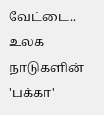வேட்டை.. உலக நாடுகளின் 'பக்கா'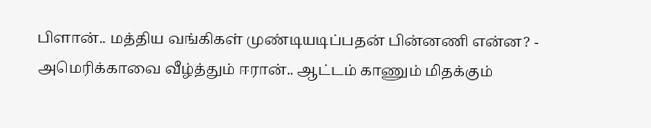பிளான்.. மத்திய வங்கிகள் முண்டியடிப்பதன் பின்னணி என்ன? -
அமெரிக்காவை வீழ்த்தும் ஈரான்.. ஆட்டம் காணும் மிதக்கும்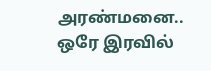அரண்மனை.. ஒரே இரவில்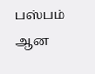பஸ்பம் ஆன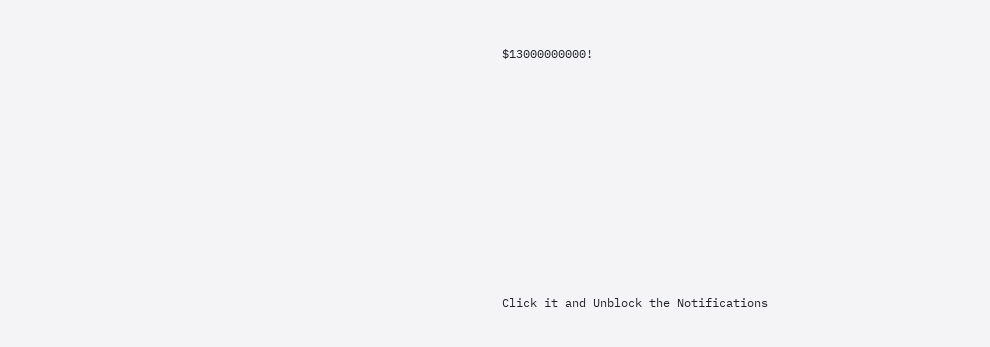$13000000000!












Click it and Unblock the Notifications